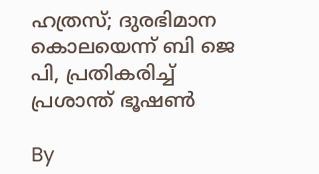ഹത്രസ്; ദുരഭിമാന കൊലയെന്ന് ബി ജെ പി, പ്രതികരിച്ച് പ്രശാന്ത് ഭൂഷണ്‍

By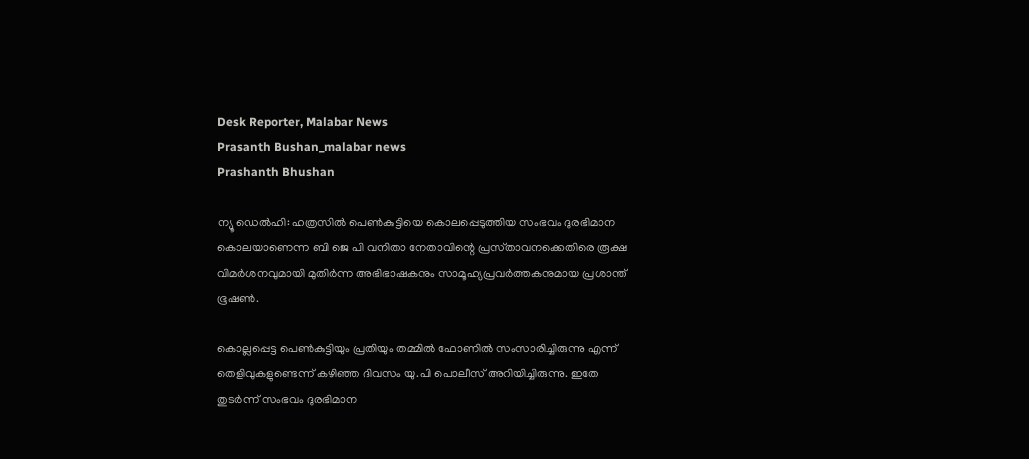Desk Reporter, Malabar News
Prasanth Bushan_malabar news
Prashanth Bhushan

ന്യൂ ഡെൽഹി: ഹത്രസില്‍ പെണ്‍കുട്ടിയെ കൊലപ്പെടുത്തിയ സംഭവം ദുരഭിമാന കൊലയാണെന്ന ബി ജെ പി വനിതാ നേതാവിന്റെ പ്രസ്‌താവനക്കെതിരെ രൂക്ഷ വിമര്‍ശനവുമായി മുതിര്‍ന്ന അഭിഭാഷകനും സാമൂഹ്യപ്രവര്‍ത്തകനുമായ പ്രശാന്ത് ഭൂഷണ്‍.

കൊല്ലപ്പെട്ട പെണ്‍കുട്ടിയും പ്രതിയും തമ്മില്‍ ഫോണില്‍ സംസാരിച്ചിരുന്നു എന്ന് തെളിവുകളുണ്ടെന്ന് കഴിഞ്ഞ ദിവസം യു.പി പൊലീസ് അറിയിച്ചിരുന്നു. ഇതേ തുടര്‍ന്ന് സംഭവം ദുരഭിമാന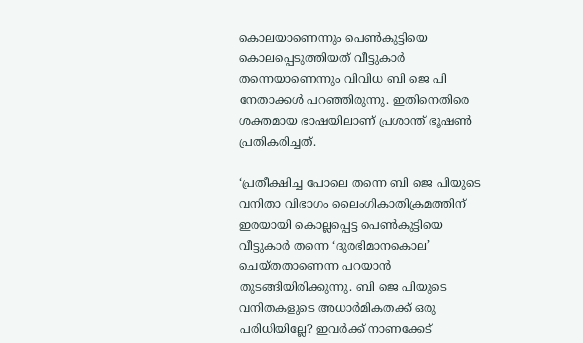കൊലയാണെന്നും പെണ്‍കുട്ടിയെ കൊലപ്പെടുത്തിയത് വീട്ടുകാര്‍ തന്നെയാണെന്നും വിവിധ ബി ജെ പി നേതാക്കള്‍ പറഞ്ഞിരുന്നു. ഇതിനെതിരെ ശക്തമായ ഭാഷയിലാണ് പ്രശാന്ത് ഭൂഷണ്‍ പ്രതികരിച്ചത്.

‘പ്രതീക്ഷിച്ച പോലെ തന്നെ ബി ജെ പിയുടെ വനിതാ വിഭാഗം ലൈംഗികാതിക്രമത്തിന് ഇരയായി കൊല്ലപ്പെട്ട പെണ്‍കുട്ടിയെ വീട്ടുകാര്‍ തന്നെ ‘ദുരഭിമാനകൊല’ ചെയ്‌തതാണെന്ന പറയാന്‍ തുടങ്ങിയിരിക്കുന്നു. ബി ജെ പിയുടെ വനിതകളുടെ അധാര്‍മികതക്ക് ഒരു പരിധിയില്ലേ? ഇവര്‍ക്ക് നാണക്കേട്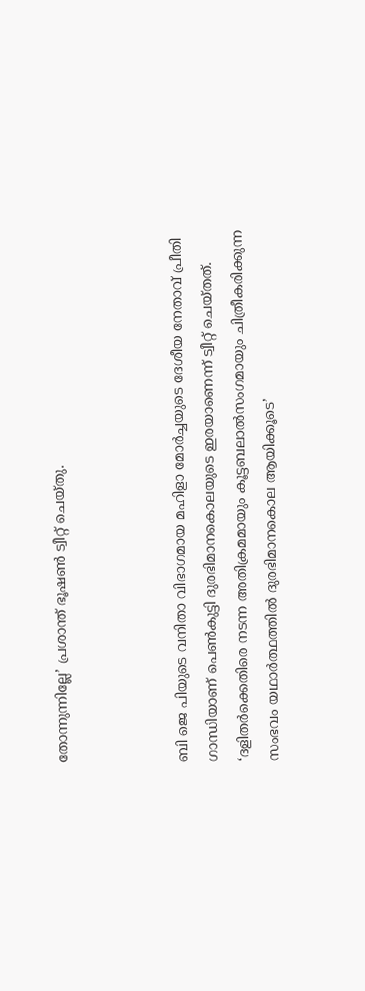തോന്നുന്നില്ലേ’ പ്രശാന്ത് ഭൂഷണ്‍ ട്വീറ്റ് ചെയ്‌തു.



ബി ജെ പിയുടെ വനിതാ വിഭാഗമായ മഹിളാ മോര്‍ച്ചയുടെ ദേശീയ നേതാവ് പ്രീതി ഗാന്ധിയാണ് പെണ്‍കുട്ടി ദുരഭിമാനകൊലയുടെ ഇരയാണെന്ന് ട്വീറ്റ് ചെയ്‌തത്. ‘ദളിതര്‍ക്കെതിരെ നടന്ന അതിക്രമമായും കൂട്ടബലാൽസംഗമായും ചിത്രീകരിക്കുന്ന സംഭവം യഥാര്‍ത്ഥത്തില്‍ ദുരഭിമാനകൊല ആയിക്കൂടെ’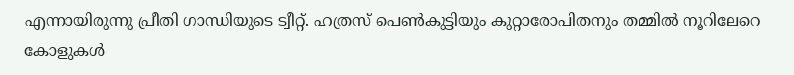എന്നായിരുന്നു പ്രീതി ഗാന്ധിയുടെ ട്വീറ്റ്. ഹത്രസ് പെണ്‍കുട്ടിയും കുറ്റാരോപിതനും തമ്മില്‍ നൂറിലേറെ കോളുകള്‍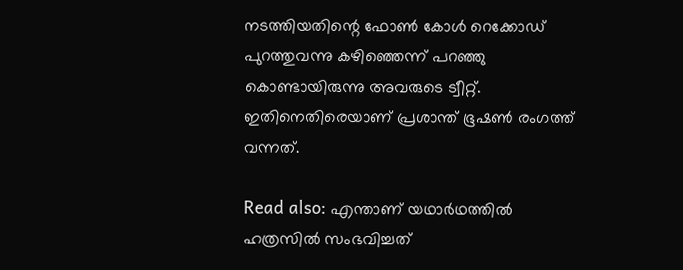നടത്തിയതിന്റെ ഫോണ്‍ കോള്‍ റെക്കോഡ് പുറത്തുവന്നു കഴിഞ്ഞെന്ന് പറഞ്ഞു കൊണ്ടായിരുന്നു അവരുടെ ട്വീറ്റ്. ഇതിനെതിരെയാണ് പ്രശാന്ത് ഭൂഷണ്‍ രംഗത്ത് വന്നത്.

Read also: എന്താണ് യഥാര്‍ഥത്തില്‍ ഹത്രസില്‍ സംഭവിച്ചത്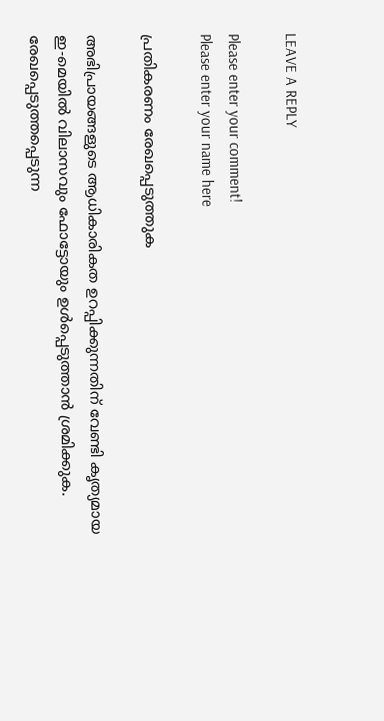LEAVE A REPLY

Please enter your comment!
Please enter your name here

പ്രതികരണം രേഖപ്പെടുത്തുക

അഭിപ്രായങ്ങളുടെ ആധികാരികത ഉറപ്പിക്കുന്നതിന് വേണ്ടി കൃത്യമായ ഇ-മെയിൽ വിലാസവും ഫോട്ടോയും ഉൾപ്പെടുത്താൻ ശ്രമിക്കുക. രേഖപ്പെടുത്തപ്പെടുന്ന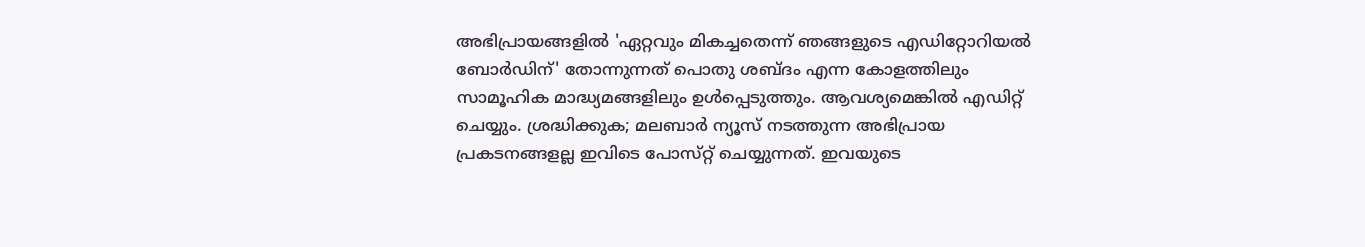അഭിപ്രായങ്ങളിൽ 'ഏറ്റവും മികച്ചതെന്ന് ഞങ്ങളുടെ എഡിറ്റോറിയൽ ബോർഡിന്' തോന്നുന്നത് പൊതു ശബ്‌ദം എന്ന കോളത്തിലും സാമൂഹിക മാദ്ധ്യമങ്ങളിലും ഉൾപ്പെടുത്തും. ആവശ്യമെങ്കിൽ എഡിറ്റ് ചെയ്യും. ശ്രദ്ധിക്കുക; മലബാർ ന്യൂസ് നടത്തുന്ന അഭിപ്രായ പ്രകടനങ്ങളല്ല ഇവിടെ പോസ്‌റ്റ് ചെയ്യുന്നത്. ഇവയുടെ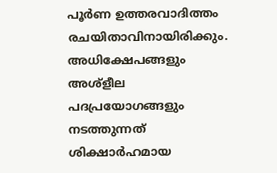പൂർണ ഉത്തരവാദിത്തം രചയിതാവിനായിരിക്കും. അധിക്ഷേപങ്ങളും അശ്‌ളീല പദപ്രയോഗങ്ങളും നടത്തുന്നത് ശിക്ഷാർഹമായ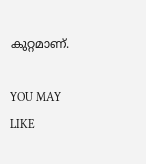കുറ്റമാണ്.

YOU MAY LIKE